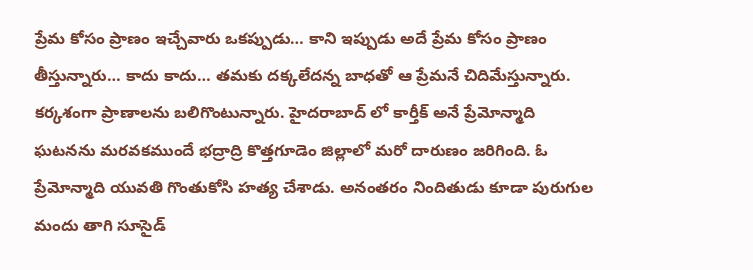ప్రేమ కోసం ప్రాణం ఇచ్చేవారు ఒకప్పుడు… కాని ఇప్పుడు అదే ప్రేమ కోసం ప్రాణం తీస్తున్నారు… కాదు కాదు… తమకు దక్కలేదన్న బాధతో ఆ ప్రేమనే చిదిమేస్తున్నారు. కర్కశంగా ప్రాణాలను బలిగొంటున్నారు. హైదరాబాద్ లో కార్తీక్ అనే ప్రేమోన్మాది ఘటనను మరవకముందే భద్రాద్రి కొత్తగూడెం జిల్లాలో మరో దారుణం జరిగింది. ఓ ప్రేమోన్మాది యువతి గొంతుకోసి హత్య చేశాడు. అనంతరం నిందితుడు కూడా పురుగుల మందు తాగి సూసైడ్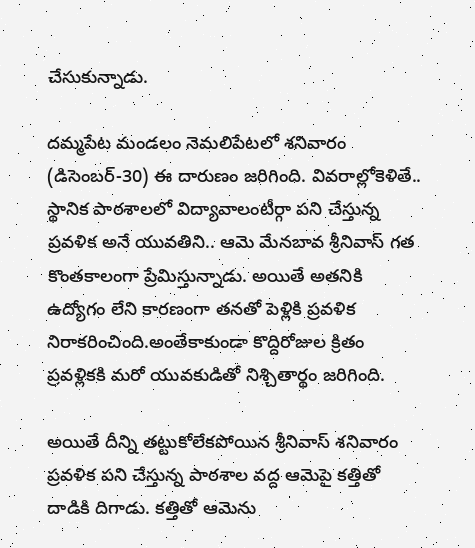చేసుకున్నాడు.

దమ్మపేట మండలం నెమలిపేటలో శనివారం (డిసెంబర్-30) ఈ దారుణం జరిగింది. వివరాల్లోకెళితే.. స్థానిక పాఠశాలలో విద్యావాలంటీర్గా పని చేస్తున్న ప్రవళిక అనే యువతిని.. ఆమె మేనబావ శ్రీనివాస్ గత కొంతకాలంగా ప్రేమిస్తున్నాడు. అయితే అతనికి ఉద్యోగం లేని కారణంగా తనతో పెళ్లికి ప్రవళిక నిరాకరించింది.అంతేకాకుండా కొద్దిరోజుల క్రితం ప్రవళ్లికకి మరో యువకుడితో నిశ్చితార్థం జరిగింది.

అయితే దీన్ని తట్టుకోలేకపోయిన శ్రీనివాస్ శనివారం ప్రవళిక పని చేస్తున్న పాఠశాల వద్ద ఆమెపై కత్తితో దాడికి దిగాడు. కత్తితో ఆమెను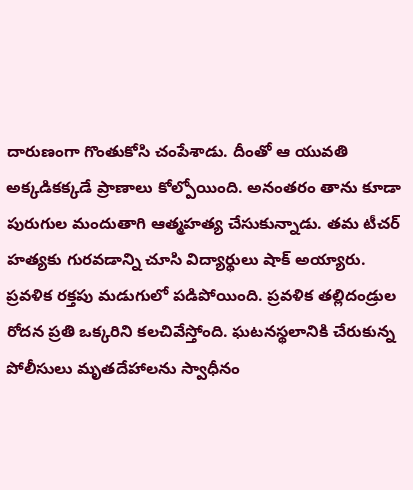దారుణంగా గొంతుకోసి చంపేశాడు. దీంతో ఆ యువతి అక్కడికక్కడే ప్రాణాలు కోల్పోయింది. అనంతరం తాను కూడా పురుగుల మందుతాగి ఆత్మహత్య చేసుకున్నాడు. తమ టీచర్ హత్యకు గురవడాన్ని చూసి విద్యార్థులు షాక్ అయ్యారు. ప్రవళిక రక్తపు మడుగులో పడిపోయింది. ప్రవళిక తల్లిదండ్రుల రోదన ప్రతి ఒక్కరిని కలచివేస్తోంది. ఘటనస్థలానికి చేరుకున్న పోలీసులు మృతదేహాలను స్వాధీనం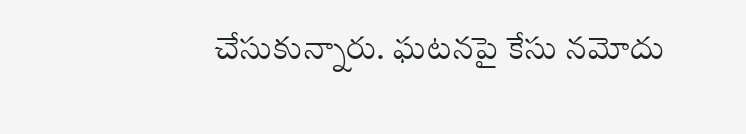చేసుకున్నారు. ఘటనపై కేసు నమోదు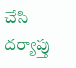చేసి దర్యాప్తు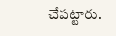చేపట్టారు.